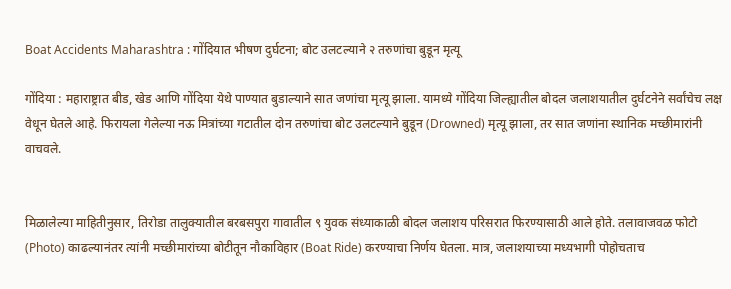Boat Accidents Maharashtra : गोंदियात भीषण दुर्घटना; बोट उलटल्याने २ तरुणांचा बुडून मृत्यू

गोंदिया : महाराष्ट्रात बीड, खेड आणि गोंदिया येथे पाण्यात बुडाल्याने सात जणांचा मृत्यू झाला. यामध्ये गोंदिया जिल्ह्यातील बोदल जलाशयातील दुर्घटनेने सर्वांचेच लक्ष वेधून घेतले आहे. फिरायला गेलेल्या नऊ मित्रांच्या गटातील दोन तरुणांचा बोट उलटल्याने बुडून (Drowned) मृत्यू झाला, तर सात जणांना स्थानिक मच्छीमारांनी वाचवले.


मिळालेल्या माहितीनुसार, तिरोडा तालुक्यातील बरबसपुरा गावातील ९ युवक संध्याकाळी बोदल जलाशय परिसरात फिरण्यासाठी आले होते. तलावाजवळ फोटो (Photo) काढल्यानंतर त्यांनी मच्छीमारांच्या बोटीतून नौकाविहार (Boat Ride) करण्याचा निर्णय घेतला. मात्र, जलाशयाच्या मध्यभागी पोहोचताच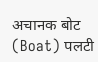अचानक बोट (Boat) पलटी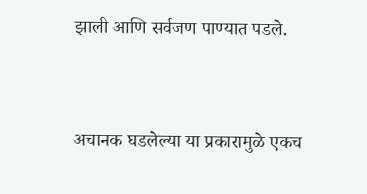झाली आणि सर्वजण पाण्यात पडले.



अचानक घडलेल्या या प्रकारामुळे एकच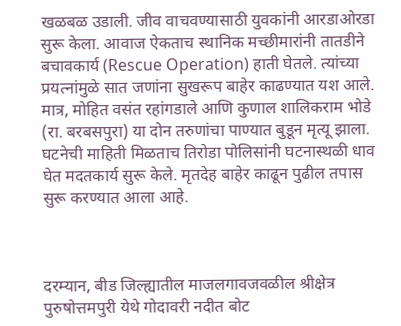खळबळ उडाली. जीव वाचवण्यासाठी युवकांनी आरडाओरडा सुरू केला. आवाज ऐकताच स्थानिक मच्छीमारांनी तातडीने बचावकार्य (Rescue Operation) हाती घेतले. त्यांच्या प्रयत्नांमुळे सात जणांना सुखरूप बाहेर काढण्यात यश आले. मात्र, मोहित वसंत रहांगडाले आणि कुणाल शालिकराम भोडे (रा. बरबसपुरा) या दोन तरुणांचा पाण्यात बुडून मृत्यू झाला. घटनेची माहिती मिळताच तिरोडा पोलिसांनी घटनास्थळी धाव घेत मदतकार्य सुरू केले. मृतदेह बाहेर काढून पुढील तपास सुरू करण्यात आला आहे.



दरम्यान, बीड जिल्ह्यातील माजलगावजवळील श्रीक्षेत्र पुरुषोत्तमपुरी येथे गोदावरी नदीत बोट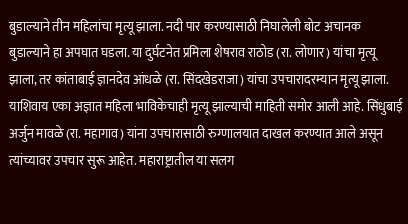बुडाल्याने तीन महिलांचा मृत्यू झाला. नदी पार करण्यासाठी निघालेली बोट अचानक बुडाल्याने हा अपघात घडला. या दुर्घटनेत प्रमिला शेषराव राठोड (रा. लोणार) यांचा मृत्यू झाला, तर कांताबाई ज्ञानदेव आंधळे (रा. सिंदखेडराजा) यांचा उपचारादरम्यान मृत्यू झाला. याशिवाय एका अज्ञात महिला भाविकेचाही मृत्यू झाल्याची माहिती समोर आली आहे. सिंधुबाई अर्जुन मावळे (रा. महागाव) यांना उपचारासाठी रुग्णालयात दाखल करण्यात आले असून त्यांच्यावर उपचार सुरू आहेत. महाराष्ट्रातील या सलग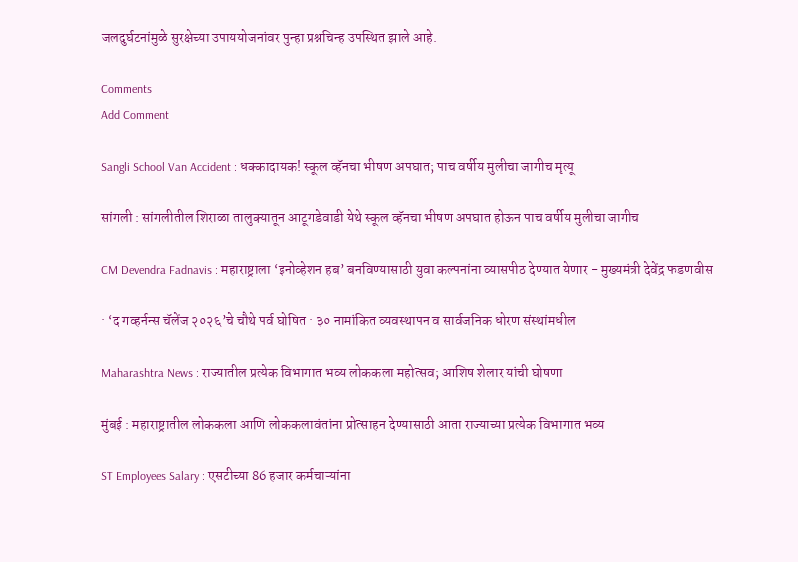जलदुर्घटनांमुळे सुरक्षेच्या उपाययोजनांवर पुन्हा प्रश्नचिन्ह उपस्थित झाले आहे.

Comments
Add Comment

Sangli School Van Accident : धक्कादायक! स्कूल व्हॅनचा भीषण अपघात; पाच वर्षीय मुलीचा जागीच मृत्यू

सांगली : सांगलीतील शिराळा तालुक्यातून आटूगडेवाडी येथे स्कूल व्हॅनचा भीषण अपघात होऊन पाच वर्षीय मुलीचा जागीच

CM Devendra Fadnavis : महाराष्ट्राला ‘इनोव्हेशन हब’ बनविण्यासाठी युवा कल्पनांना व्यासपीठ देण्यात येणार - मुख्यमंत्री देवेंद्र फडणवीस

· ‘द गव्हर्नन्स चॅलेंज २०२६’चे चौथे पर्व घोषित · ३० नामांकित व्यवस्थापन व सार्वजनिक धोरण संस्थांमधील

Maharashtra News : राज्यातील प्रत्येक विभागात भव्य लोककला महोत्सव; आशिष शेलार यांची घोषणा

मुंबई : महाराष्ट्रातील लोककला आणि लोककलावंतांना प्रोत्साहन देण्यासाठी आता राज्याच्या प्रत्येक विभागात भव्य

ST Employees Salary : एसटीच्या 86 हजार कर्मचाऱ्यांना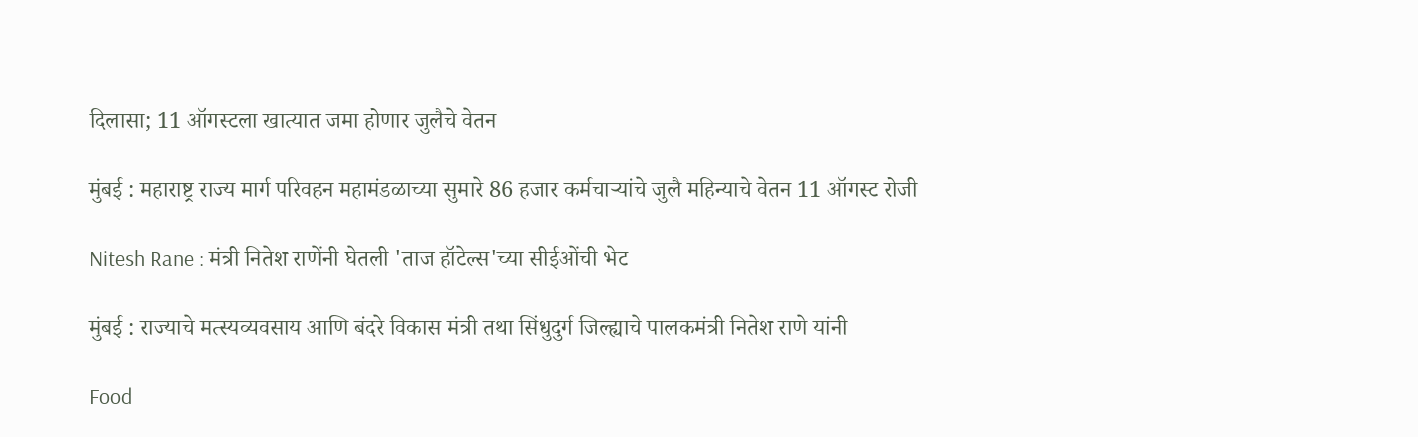दिलासा; 11 ऑगस्टला खात्यात जमा होणार जुलैचे वेतन

मुंबई : महाराष्ट्र राज्य मार्ग परिवहन महामंडळाच्या सुमारे 86 हजार कर्मचाऱ्यांचे जुलै महिन्याचे वेतन 11 ऑगस्ट रोजी

Nitesh Rane : मंत्री नितेश राणेंनी घेतली 'ताज हॉटेल्स'च्या सीईओंची भेट

मुंबई : राज्याचे मत्स्यव्यवसाय आणि बंदरे विकास मंत्री तथा सिंधुदुर्ग जिल्ह्याचे पालकमंत्री नितेश राणे यांनी

Food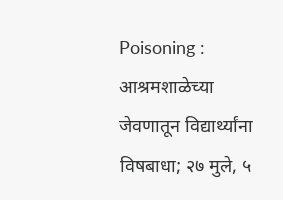Poisoning : आश्रमशाळेच्या जेवणातून विद्यार्थ्यांना विषबाधा; २७ मुले, ५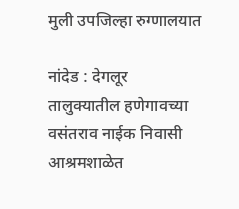मुली उपजिल्हा रुग्णालयात

नांदेड : देगलूर तालुक्यातील हणेगावच्या वसंतराव नाईक निवासी आश्रमशाळेत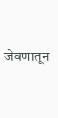जेवणातून